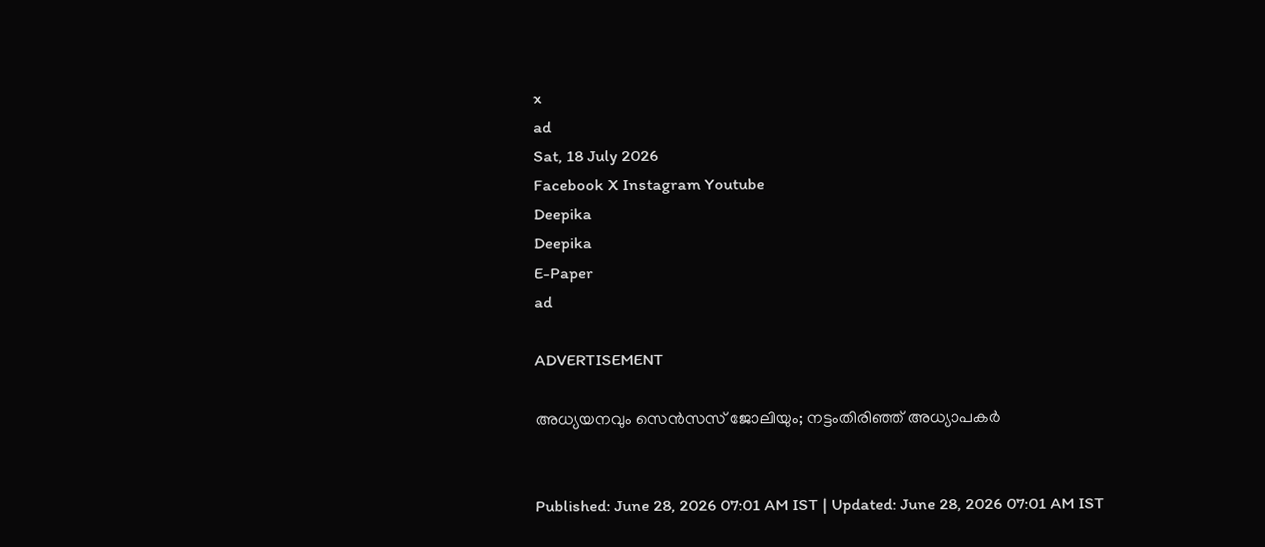x
ad
Sat, 18 July 2026
Facebook X Instagram Youtube
Deepika
Deepika
E-Paper
ad

ADVERTISEMENT

അധ്യയനവും സെന്‍സസ് ജോലിയും; നട്ടംതിരിഞ്ഞ് അധ്യാപകർ


Published: June 28, 2026 07:01 AM IST | Updated: June 28, 2026 07:01 AM IST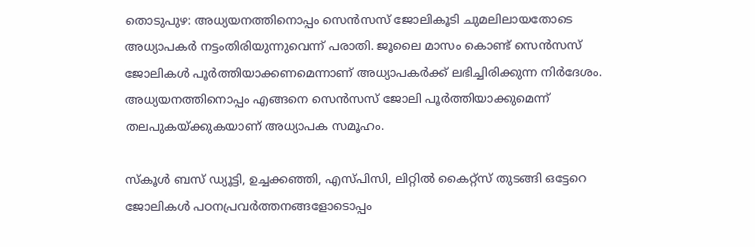തൊടുപുഴ: അധ്യയനത്തിനൊപ്പം സെൻസസ് ജോലികൂടി ചുമലിലായതോടെ അധ്യാപകർ നട്ടംതിരിയുന്നുവെന്ന് പരാതി. ജൂലൈ മാസം കൊണ്ട് സെൻസസ് ജോലികൾ പൂർത്തിയാക്കണമെന്നാണ് അധ്യാപകർക്ക് ലഭിച്ചിരിക്കുന്ന നിർദേശം. അധ്യയനത്തിനൊപ്പം എങ്ങനെ സെൻസസ് ജോലി പൂർത്തിയാക്കുമെന്ന് തലപുകയ്ക്കുകയാണ് അധ്യാപക സമൂഹം.

സ്‌കൂള്‍ ബസ് ഡ്യൂട്ടി, ഉച്ചക്കഞ്ഞി, എസ്പിസി, ലിറ്റില്‍ കൈറ്റ്‌സ് തുടങ്ങി ഒട്ടേറെ ജോലികള്‍ പഠനപ്രവര്‍ത്തനങ്ങളോടൊപ്പം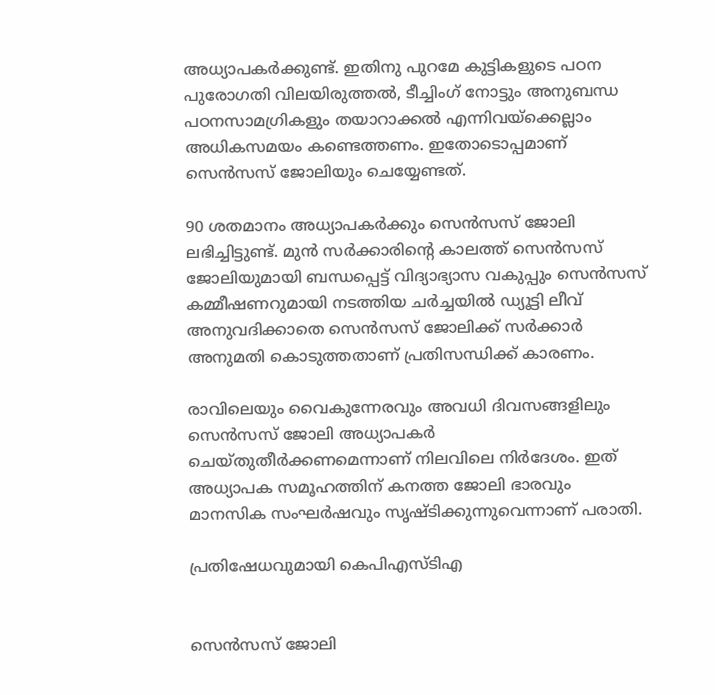അധ്യാപകർക്കുണ്ട്. ഇതിനു പുറമേ കുട്ടികളുടെ പഠന പുരോഗതി വിലയിരുത്തൽ, ടീച്ചിംഗ് നോട്ടും അനുബന്ധ പഠനസാമഗ്രികളും തയാറാക്കല്‍ എന്നിവയ്‌ക്കെല്ലാം അധികസമയം കണ്ടെത്തണം. ഇതോടൊപ്പമാണ് സെൻസസ് ജോലിയും ചെയ്യേണ്ടത്.

90 ശതമാനം അധ്യാപകര്‍ക്കും സെന്‍സസ് ജോലി ലഭിച്ചിട്ടുണ്ട്. മുന്‍ സര്‍ക്കാരിന്‍റെ കാലത്ത് സെന്‍സസ് ജോലിയുമായി ബന്ധപ്പെട്ട് വിദ്യാഭ്യാസ വകുപ്പും സെന്‍സസ് കമ്മീഷണറുമായി നടത്തിയ ചര്‍ച്ചയില്‍ ഡ്യൂട്ടി ലീവ് അനുവദിക്കാതെ സെന്‍സസ് ജോലിക്ക് സര്‍ക്കാര്‍ അനുമതി കൊടുത്തതാണ് പ്രതിസന്ധിക്ക് കാരണം.

രാവിലെയും വൈകുന്നേരവും അവധി ദിവസങ്ങളിലും സെന്‍സസ് ജോലി അധ്യാപകർ ചെയ്തുതീര്‍ക്കണമെന്നാണ് നിലവിലെ നിര്‍ദേശം. ഇത് അധ്യാപക സമൂഹത്തിന് കനത്ത ജോലി ഭാരവും മാനസിക സംഘർഷവും സൃഷ്ടിക്കുന്നുവെന്നാണ് പരാതി.

പ്രതിഷേധവുമായി കെപിഎസ്ടിഎ


സെൻസസ് ജോലി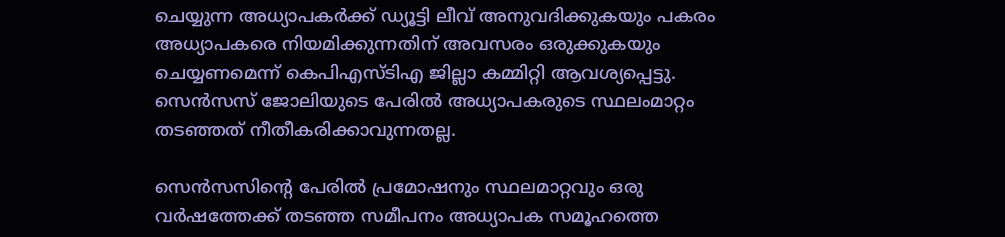ചെയ്യുന്ന അധ്യാപകര്‍ക്ക് ഡ്യൂട്ടി ലീവ് അനുവദിക്കുകയും പകരം അധ്യാപകരെ നിയമിക്കുന്നതിന് അവസരം ഒരുക്കുകയും ചെയ്യണമെന്ന് കെപിഎസ്ടിഎ ജില്ലാ കമ്മിറ്റി ആവശ്യപ്പെട്ടു. സെന്‍സസ് ജോലിയു‌‌ടെ പേരിൽ അധ്യാപകരുടെ സ്ഥലംമാറ്റം തടഞ്ഞത് നീതീകരിക്കാവുന്നതല്ല.

സെൻസസിന്‍റെ പേരിൽ പ്രമോഷനും സ്ഥലമാറ്റവും ഒരു വർഷത്തേക്ക് തടഞ്ഞ സമീപനം അധ്യാപക സമൂഹത്തെ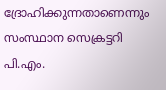ദ്രോഹിക്കുന്നതാണെന്നും സംസ്ഥാന സെക്രട്ടറി പി.എം.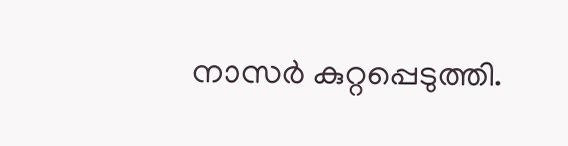നാസര്‍ കുറ്റപ്പെടുത്തി.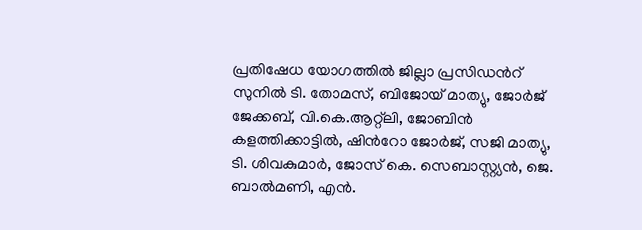പ്രതിഷേധ യോഗത്തിൽ ജില്ലാ പ്രസിഡന്‍റ് സുനില്‍ ടി. തോമസ്, ബിജോയ് മാത്യു, ജോര്‍ജ് ജേക്കബ്, വി.കെ.ആറ്റ്‌ലി, ജോബിന്‍ കളത്തിക്കാട്ടില്‍, ഷിന്‍റോ ജോര്‍ജ്, സജി മാത്യു, ടി. ശിവകുമാർ, ജോസ് കെ. സെബാസ്റ്റ്യന്‍, ജെ. ബാല്‍മണി, എൻ.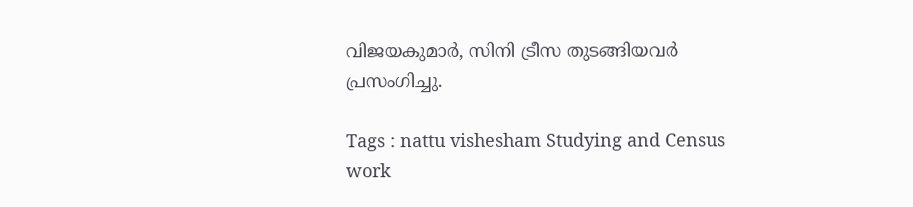വിജയകുമാര്‍, സിനി ട്രീസ തുടങ്ങിയവർ പ്രസംഗിച്ചു.

Tags : nattu vishesham Studying and Census work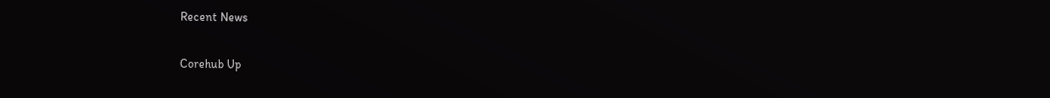Recent News

Corehub Up